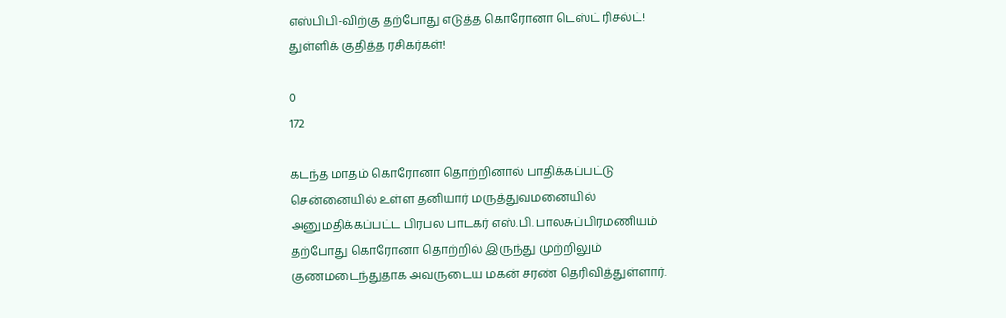எஸ்பிபி-விற்கு தற்போது எடுத்த கொரோனா டெஸ்ட் ரிசல்ட்! துள்ளிக் குதித்த ரசிகர்கள்!

0
172

கடந்த மாதம் கொரோனா தொற்றினால் பாதிக்கப்பட்டு சென்னையில் உள்ள தனியார் மருத்துவமனையில் அனுமதிக்கப்பட்ட பிரபல பாடகர் எஸ்.பி. பாலசுப்பிரமணியம் தற்போது கொரோனா தொற்றில் இருந்து முற்றிலும் குணமடைந்துதாக அவருடைய மகன் சரண் தெரிவித்துள்ளார்.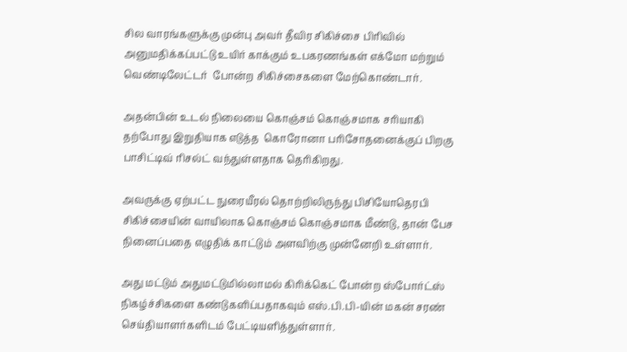சில வாரங்களுக்கு முன்பு அவர் தீவிர சிகிச்சை பிரிவில் அனுமதிக்கப்பட்டு உயிர் காக்கும் உபகரணங்கள் எக்மோ மற்றும் வெண்டிலேட்டர்  போன்ற சிகிச்சைகளை மேற்கொண்டார்.

அதன்பின் உடல் நிலையை கொஞ்சம் கொஞ்சமாக சரியாகி தற்போது இறுதியாக எடுத்த  கொரோனா பரிசோதனைக்குப் பிறகு பாசிட்டிவ் ரிசல்ட் வந்துள்ளதாக தெரிகிறது.

அவருக்கு ஏற்பட்ட நுரையீரல் தொற்றிலிருந்து பிசியோதெரபி சிகிச்சையின் வாயிலாக கொஞ்சம் கொஞ்சமாக மீண்டு, தான் பேச நினைப்பதை எழுதிக் காட்டும் அளவிற்கு முன்னேறி உள்ளார்.

அது மட்டும் அதுமட்டுமில்லாமல் கிரிக்கெட் போன்ற ஸ்போர்ட்ஸ் நிகழ்ச்சிகளை கண்டுகளிப்பதாகவும் எஸ்.பி.பி-யின் மகன் சரண் செய்தியாளர்களிடம் பேட்டியளித்துள்ளார்.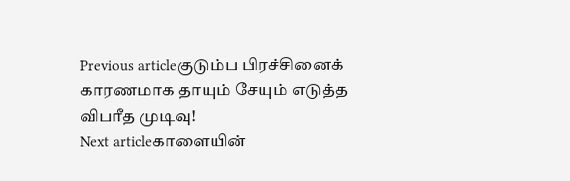Previous articleகுடும்ப பிரச்சினைக் காரணமாக தாயும் சேயும் எடுத்த விபரீத முடிவு!
Next articleகாளையின்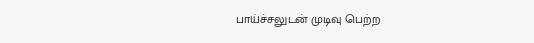பாய்ச்சலுடன் முடிவு பெற்ற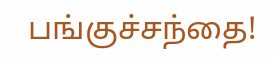பங்குச்சந்தை!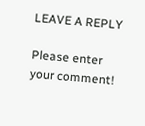LEAVE A REPLY

Please enter your comment!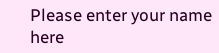Please enter your name here